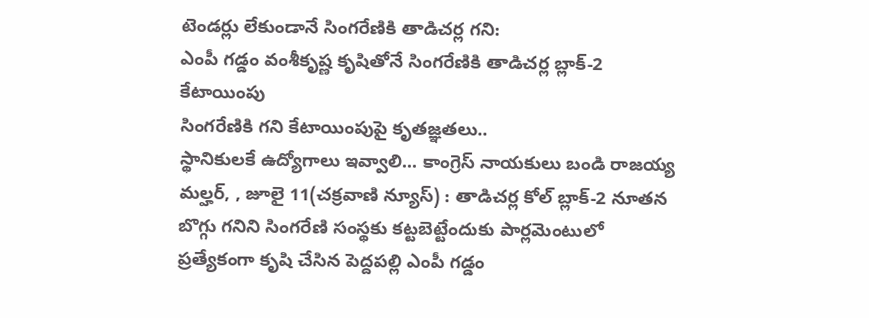టెండర్లు లేకుండానే సింగరేణికి తాడిచర్ల గని:
ఎంపీ గడ్డం వంశీకృష్ణ కృషితోనే సింగరేణికి తాడిచర్ల బ్లాక్-2 కేటాయింపు
సింగరేణికి గని కేటాయింపుపై కృతజ్ఞతలు..
స్థానికులకే ఉద్యోగాలు ఇవ్వాలి... కాంగ్రెస్ నాయకులు బండి రాజయ్య
మల్హర్, , జూలై 11(చక్రవాణి న్యూస్) : తాడిచర్ల కోల్ బ్లాక్-2 నూతన బొగ్గు గనిని సింగరేణి సంస్థకు కట్టబెట్టేందుకు పార్లమెంటులో ప్రత్యేకంగా కృషి చేసిన పెద్దపల్లి ఎంపీ గడ్డం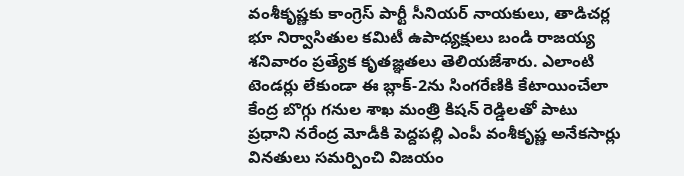వంశీకృష్ణకు కాంగ్రెస్ పార్టీ సీనియర్ నాయకులు, తాడిచర్ల భూ నిర్వాసితుల కమిటీ ఉపాధ్యక్షులు బండి రాజయ్య శనివారం ప్రత్యేక కృతజ్ఞతలు తెలియజేశారు. ఎలాంటి టెండర్లు లేకుండా ఈ బ్లాక్-2ను సింగరేణికి కేటాయించేలా కేంద్ర బొగ్గు గనుల శాఖ మంత్రి కిషన్ రెడ్డిలతో పాటు ప్రధాని నరేంద్ర మోడీకి పెద్దపల్లి ఎంపీ వంశీకృష్ణ అనేకసార్లు వినతులు సమర్పించి విజయం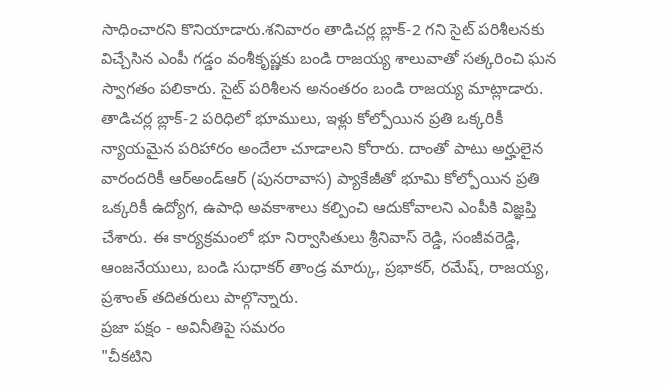సాధించారని కొనియాడారు.శనివారం తాడిచర్ల బ్లాక్-2 గని సైట్ పరిశీలనకు విచ్చేసిన ఎంపీ గడ్డం వంశీకృష్ణకు బండి రాజయ్య శాలువాతో సత్కరించి ఘన స్వాగతం పలికారు. సైట్ పరిశీలన అనంతరం బండి రాజయ్య మాట్లాడారు. తాడిచర్ల బ్లాక్-2 పరిధిలో భూములు, ఇళ్లు కోల్పోయిన ప్రతి ఒక్కరికీ న్యాయమైన పరిహారం అందేలా చూడాలని కోరారు. దాంతో పాటు అర్హులైన వారందరికీ ఆర్అండ్ఆర్ (పునరావాస) ప్యాకేజీతో భూమి కోల్పోయిన ప్రతి ఒక్కరికీ ఉద్యోగ, ఉపాధి అవకాశాలు కల్పించి ఆదుకోవాలని ఎంపీకి విజ్ఞప్తి చేశారు. ఈ కార్యక్రమంలో భూ నిర్వాసితులు శ్రీనివాస్ రెడ్డి, సంజీవరెడ్డి, ఆంజనేయులు, బండి సుధాకర్ తాండ్ర మార్కు, ప్రభాకర్, రమేష్, రాజయ్య, ప్రశాంత్ తదితరులు పాల్గొన్నారు.
ప్రజా పక్షం - అవినీతిపై సమరం
"చీకటిని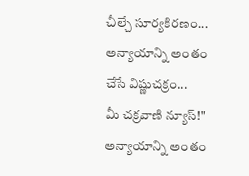చీల్చే సూర్యకిరణం...
అన్యాయాన్ని అంతం చేసే విష్ణుచక్రం...
మీ చక్రవాణి న్యూస్!"
అన్యాయాన్ని అంతం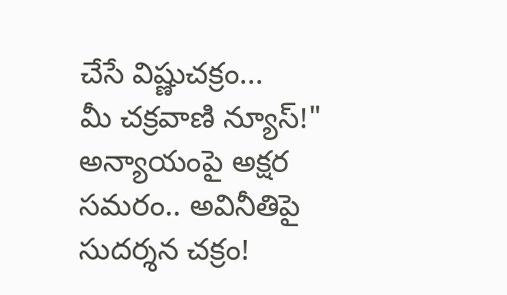చేసే విష్ణుచక్రం...
మీ చక్రవాణి న్యూస్!"
అన్యాయంపై అక్షర సమరం.. అవినీతిపై సుదర్శన చక్రం!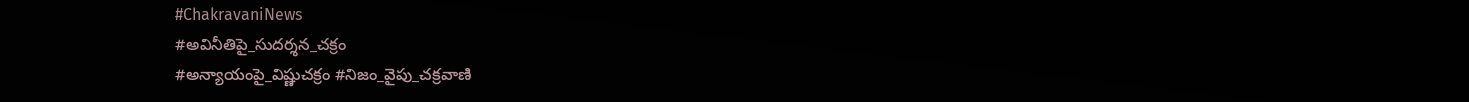#ChakravaniNews
#అవినీతిపై_సుదర్శన_చక్రం
#అన్యాయంపై_విష్ణుచక్రం #నిజం_వైపు_చక్రవాణి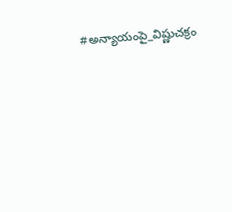#అన్యాయంపై_విష్ణుచక్రం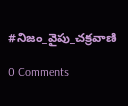#నిజం_వైపు_చక్రవాణి

0 Comments